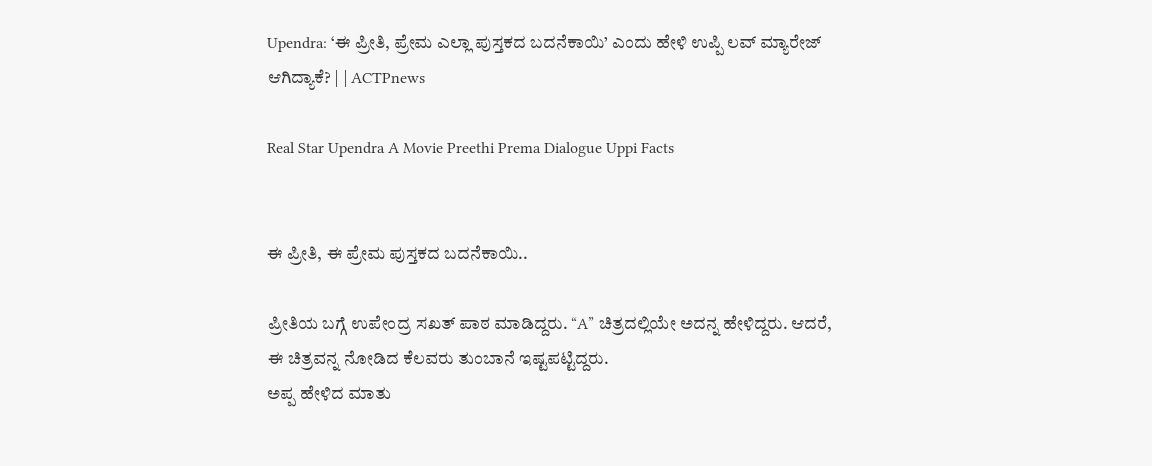Upendra: ‘ಈ ಪ್ರೀತಿ, ಪ್ರೇಮ ಎಲ್ಲಾ ಪುಸ್ತಕದ ಬದನೆಕಾಯಿ’ ಎಂದು ಹೇಳಿ ಉಪ್ಪಿ ಲವ್ ಮ್ಯಾರೇಜ್ ಆಗಿದ್ಯಾಕೆ? | | ACTPnews

Real Star Upendra A Movie Preethi Prema Dialogue Uppi Facts


ಈ ಪ್ರೀತಿ, ಈ ಪ್ರೇಮ ಪುಸ್ತಕದ ಬದನೆಕಾಯಿ..

ಪ್ರೀತಿಯ ಬಗ್ಗೆ ಉಪೇಂದ್ರ ಸಖತ್ ಪಾಠ ಮಾಡಿದ್ದರು. “A” ಚಿತ್ರದಲ್ಲಿಯೇ ಅದನ್ನ ಹೇಳಿದ್ದರು. ಆದರೆ, ಈ ಚಿತ್ರವನ್ನ ನೋಡಿದ ಕೆಲವರು ತುಂಬಾನೆ ಇಷ್ಟಪಟ್ಟಿದ್ದರು.
ಅಪ್ಪ ಹೇಳಿದ ಮಾತು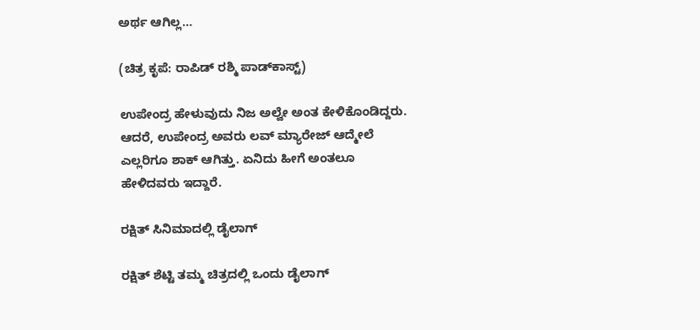ಅರ್ಥ ಆಗಿಲ್ಲ…

(ಚಿತ್ರ ಕೃಪೆ: ರಾಪಿಡ್‌ ರಶ್ಮಿ ಪಾಡ್‌ಕಾಸ್ಟ್‌)

ಉಪೇಂದ್ರ ಹೇಳುವುದು ನಿಜ ಅಲ್ವೇ ಅಂತ ಕೇಳಿಕೊಂಡಿದ್ದರು. ಆದರೆ, ಉಪೇಂದ್ರ ಅವರು ಲವ್ ಮ್ಯಾರೇಜ್ ಆದ್ಮೇಲೆ ಎಲ್ಲರಿಗೂ ಶಾಕ್ ಆಗಿತ್ತು. ಏನಿದು ಹೀಗೆ ಅಂತಲೂ ಹೇಳಿದವರು ಇದ್ದಾರೆ.

ರಕ್ಷಿತ್ ಸಿನಿಮಾದಲ್ಲಿ ಡೈಲಾಗ್

ರಕ್ಷಿತ್ ಶೆಟ್ಟಿ ತಮ್ಮ ಚಿತ್ರದಲ್ಲಿ ಒಂದು ಡೈಲಾಗ್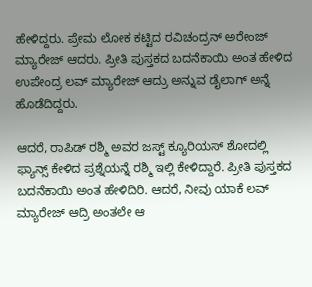ಹೇಳಿದ್ದರು. ಪ್ರೇಮ ಲೋಕ ಕಟ್ಟಿದ ರವಿಚಂದ್ರನ್ ಅರೇಂಜ್ ಮ್ಯಾರೇಜ್ ಆದರು. ಪ್ರೀತಿ ಪುಸ್ತಕದ ಬದನೆಕಾಯಿ ಅಂತ ಹೇಳಿದ ಉಪೇಂದ್ರ ಲವ್ ಮ್ಯಾರೇಜ್ ಆದ್ರು ಅನ್ನುವ ಡೈಲಾಗ್ ಅನ್ನೆ ಹೊಡೆದಿದ್ದರು.

ಆದರೆ, ರಾಪಿಡ್ ರಶ್ಮಿ ಅವರ ಜಸ್ಟ್ ಕ್ಯೂರಿಯಸ್ ಶೋದಲ್ಲಿ ಫ್ಯಾನ್ಸ್ ಕೇಳಿದ ಪ್ರಶ್ನೆಯನ್ನೆ ರಶ್ಮಿ ಇಲ್ಲಿ ಕೇಳಿದ್ದಾರೆ. ಪ್ರೀತಿ ಪುಸ್ತಕದ ಬದನೆಕಾಯಿ ಅಂತ ಹೇಳಿದಿರಿ. ಆದರೆ, ನೀವು ಯಾಕೆ ಲವ್ ಮ್ಯಾರೇಜ್ ಆದ್ರಿ ಅಂತಲೇ ಆ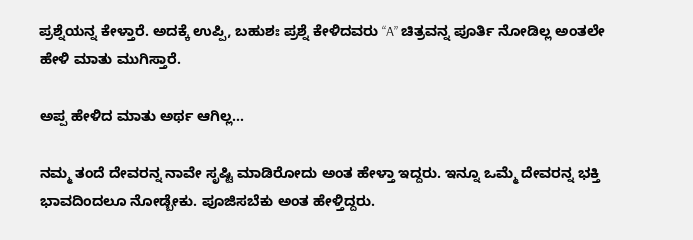ಪ್ರಶ್ನೆಯನ್ನ ಕೇಳ್ತಾರೆ. ಅದಕ್ಕೆ ಉಪ್ಪಿ, ಬಹುಶಃ ಪ್ರಶ್ನೆ ಕೇಳಿದವರು “A” ಚಿತ್ರವನ್ನ ಪೂರ್ತಿ ನೋಡಿಲ್ಲ ಅಂತಲೇ ಹೇಳಿ ಮಾತು ಮುಗಿಸ್ತಾರೆ.

ಅಪ್ಪ ಹೇಳಿದ ಮಾತು ಅರ್ಥ ಆಗಿಲ್ಲ…

ನಮ್ಮ ತಂದೆ ದೇವರನ್ನ ನಾವೇ ಸೃಷ್ಟಿ ಮಾಡಿರೋದು ಅಂತ ಹೇಳ್ತಾ ಇದ್ದರು. ಇನ್ನೂ ಒಮ್ಮೆ ದೇವರನ್ನ ಭಕ್ತಿ ಭಾವದಿಂದಲೂ ನೋಡ್ಬೇಕು. ಪೂಜಿಸಬೆಕು ಅಂತ ಹೇಳ್ತಿದ್ದರು.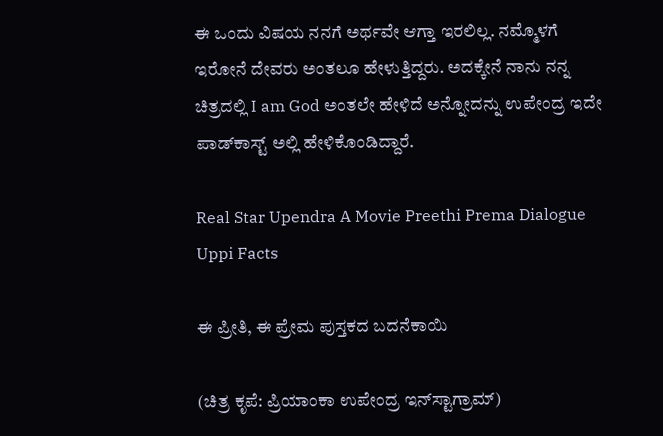ಈ ಒಂದು ವಿಷಯ ನನಗೆ ಅರ್ಥವೇ ಆಗ್ತಾ ಇರಲಿಲ್ಲ. ನಮ್ಮೊಳಗೆ ಇರೋನೆ ದೇವರು ಅಂತಲೂ ಹೇಳುತ್ತಿದ್ದರು. ಅದಕ್ಕೇನೆ ನಾನು ನನ್ನ ಚಿತ್ರದಲ್ಲಿ I am God ಅಂತಲೇ ಹೇಳಿದೆ ಅನ್ನೋದನ್ನು ಉಪೇಂದ್ರ ಇದೇ ಪಾಡ್‌ಕಾಸ್ಟ್ ಅಲ್ಲಿ ಹೇಳಿಕೊಂಡಿದ್ದಾರೆ.

Real Star Upendra A Movie Preethi Prema Dialogue Uppi Facts

ಈ ಪ್ರೀತಿ, ಈ ಪ್ರೇಮ ಪುಸ್ತಕದ ಬದನೆಕಾಯಿ

(ಚಿತ್ರ ಕೃಪೆ: ಪ್ರಿಯಾಂಕಾ ಉಪೇಂದ್ರ ಇನ್‌ಸ್ಟಾಗ್ರಾಮ್)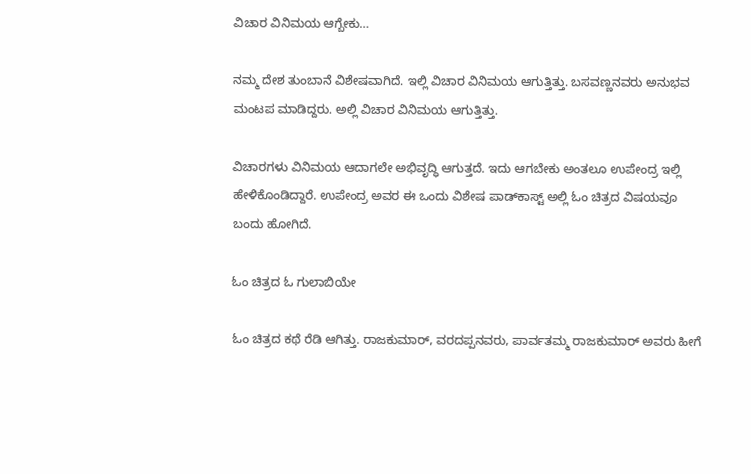ವಿಚಾರ ವಿನಿಮಯ ಆಗ್ಬೇಕು…

ನಮ್ಮ ದೇಶ ತುಂಬಾನೆ ವಿಶೇಷವಾಗಿದೆ. ಇಲ್ಲಿ ವಿಚಾರ ವಿನಿಮಯ ಆಗುತ್ತಿತ್ತು. ಬಸವಣ್ಣನವರು ಅನುಭವ ಮಂಟಪ ಮಾಡಿದ್ದರು. ಅಲ್ಲಿ ವಿಚಾರ ವಿನಿಮಯ ಆಗುತ್ತಿತ್ತು.

ವಿಚಾರಗಳು ವಿನಿಮಯ ಆದಾಗಲೇ ಅಭಿವೃದ್ಧಿ ಆಗುತ್ತದೆ. ಇದು ಆಗಬೇಕು ಅಂತಲೂ ಉಪೇಂದ್ರ ಇಲ್ಲಿ ಹೇಳಿಕೊಂಡಿದ್ದಾರೆ. ಉಪೇಂದ್ರ ಅವರ ಈ ಒಂದು ವಿಶೇಷ ಪಾಡ್‌ಕಾಸ್ಟ್ ಅಲ್ಲಿ ಓಂ ಚಿತ್ರದ ವಿಷಯವೂ ಬಂದು ಹೋಗಿದೆ.

ಓಂ ಚಿತ್ರದ ಓ ಗುಲಾಬಿಯೇ

ಓಂ ಚಿತ್ರದ ಕಥೆ ರೆಡಿ ಆಗಿತ್ತು. ರಾಜಕುಮಾರ್, ವರದಪ್ಪನವರು, ಪಾರ್ವತಮ್ಮ ರಾಜಕುಮಾರ್ ಅವರು ಹೀಗೆ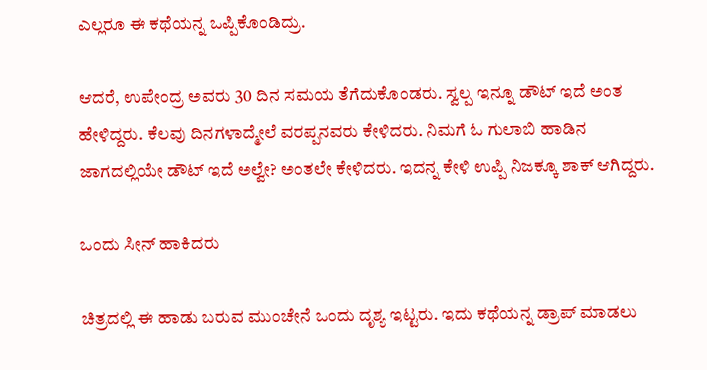ಎಲ್ಲರೂ ಈ ಕಥೆಯನ್ನ ಒಪ್ಪಿಕೊಂಡಿದ್ರು.

ಆದರೆ, ಉಪೇಂದ್ರ ಅವರು 30 ದಿನ ಸಮಯ ತೆಗೆದುಕೊಂಡರು. ಸ್ವಲ್ಪ ಇನ್ನೂ ಡೌಟ್ ಇದೆ ಅಂತ ಹೇಳಿದ್ದರು. ಕೆಲವು ದಿನಗಳಾದ್ಮೇಲೆ ವರಪ್ಪನವರು ಕೇಳಿದರು. ನಿಮಗೆ ಓ ಗುಲಾಬಿ ಹಾಡಿನ ಜಾಗದಲ್ಲಿಯೇ ಡೌಟ್ ಇದೆ ಅಲ್ವೇ? ಅಂತಲೇ ಕೇಳಿದರು. ಇದನ್ನ ಕೇಳಿ ಉಪ್ಪಿ ನಿಜಕ್ಕೂ ಶಾಕ್ ಆಗಿದ್ದರು.

ಒಂದು ಸೀನ್ ಹಾಕಿದರು

ಚಿತ್ರದಲ್ಲಿ ಈ ಹಾಡು ಬರುವ ಮುಂಚೇನೆ ಒಂದು ದೃಶ್ಯ ಇಟ್ಟರು. ಇದು ಕಥೆಯನ್ನ ಡ್ರಾಪ್ ಮಾಡಲು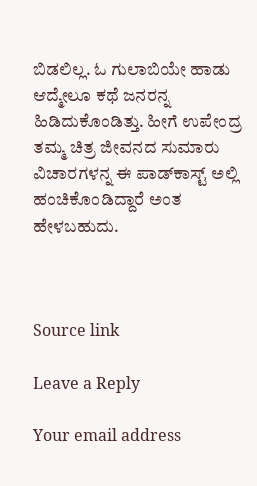ಬಿಡಲಿಲ್ಲ. ಓ ಗುಲಾಬಿಯೇ ಹಾಡು ಆದ್ಮೇಲೂ ಕಥೆ ಜನರನ್ನ ಹಿಡಿದುಕೊಂಡಿತ್ತು. ಹೀಗೆ ಉಪೇಂದ್ರ ತಮ್ಮ ಚಿತ್ರ ಜೀವನದ ಸುಮಾರು ವಿಚಾರಗಳನ್ನ ಈ ಪಾಡ್‌ಕಾಸ್ಟ್ ಅಲ್ಲಿ ಹಂಚಿಕೊಂಡಿದ್ದಾರೆ ಅಂತ ಹೇಳಬಹುದು.



Source link

Leave a Reply

Your email address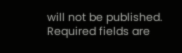will not be published. Required fields are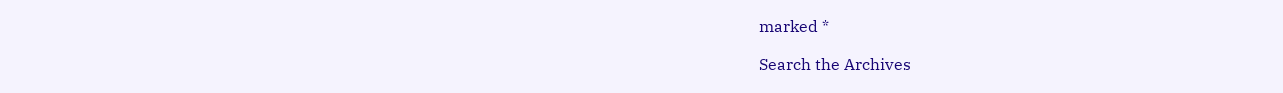marked *

Search the Archives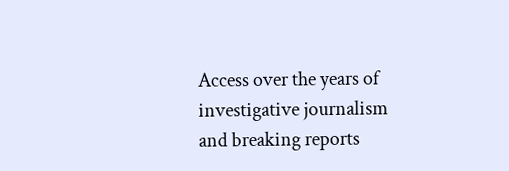Access over the years of investigative journalism and breaking reports